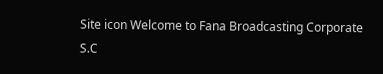Site icon Welcome to Fana Broadcasting Corporate S.C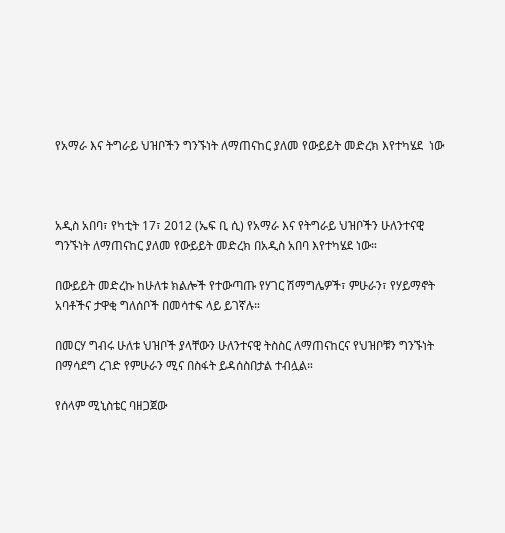የአማራ እና ትግራይ ህዝቦችን ግንኙነት ለማጠናከር ያለመ የውይይት መድረክ እየተካሄደ  ነው



አዲስ አበባ፣ የካቲት 17፣ 2012 (ኤፍ ቢ ሲ) የአማራ እና የትግራይ ህዝቦችን ሁለንተናዊ ግንኙነት ለማጠናከር ያለመ የውይይት መድረክ በአዲስ አበባ እየተካሄደ ነው።

በውይይት መድረኩ ከሁለቱ ክልሎች የተውጣጡ የሃገር ሽማግሌዎች፣ ምሁራን፣ የሃይማኖት አባቶችና ታዋቂ ግለሰቦች በመሳተፍ ላይ ይገኛሉ።

በመርሃ ግብሩ ሁለቱ ህዝቦች ያላቸውን ሁለንተናዊ ትስስር ለማጠናከርና የህዝቦቹን ግንኙነት በማሳደግ ረገድ የምሁራን ሚና በስፋት ይዳሰስበታል ተብሏል።

የሰላም ሚኒስቴር ባዘጋጀው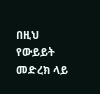በዚህ የውይይት መድረክ ላይ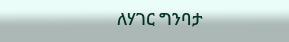ለሃገር ግንባታ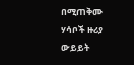በሚጠቅሙ ሃሳቦች ዙሪያ ውይይት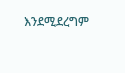እንደሚደረግም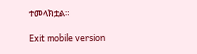ተመላክቷል።

Exit mobile version